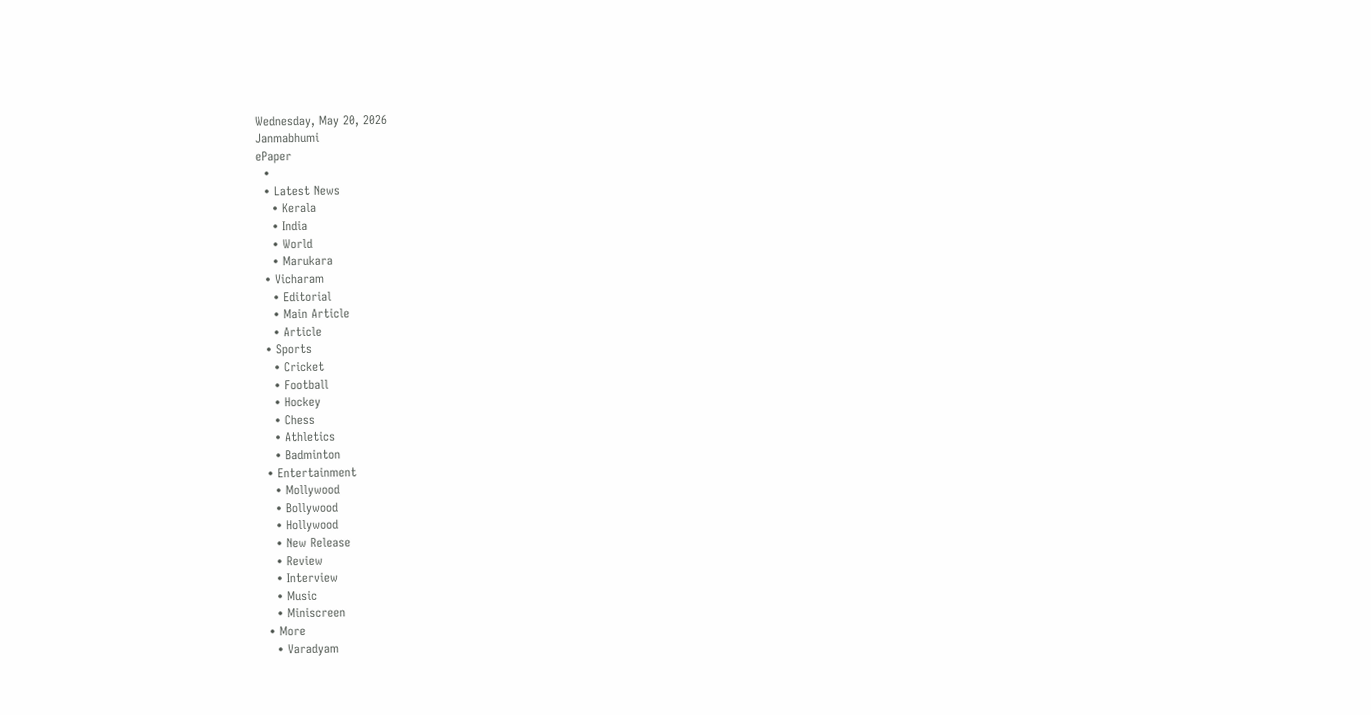Wednesday, May 20, 2026
Janmabhumi
ePaper
  •
  • Latest News
    • Kerala
    • India
    • World
    • Marukara
  • Vicharam
    • Editorial
    • Main Article
    • Article
  • Sports
    • Cricket
    • Football
    • Hockey
    • Chess
    • Athletics
    • Badminton
  • Entertainment
    • Mollywood
    • Bollywood
    • Hollywood
    • New Release
    • Review
    • Interview
    • Music
    • Miniscreen
  • More
    • Varadyam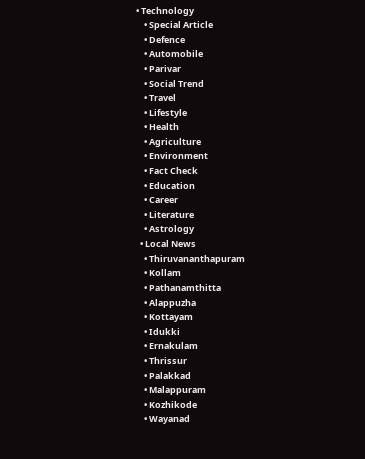• Technology
    • Special Article
    • Defence
    • Automobile
    • Parivar
    • Social Trend
    • Travel
    • Lifestyle
    • Health
    • Agriculture
    • Environment
    • Fact Check
    • Education
    • Career
    • Literature
    • Astrology
  • Local News
    • Thiruvananthapuram
    • Kollam
    • Pathanamthitta
    • Alappuzha
    • Kottayam
    • Idukki
    • Ernakulam
    • Thrissur
    • Palakkad
    • Malappuram
    • Kozhikode
    • Wayanad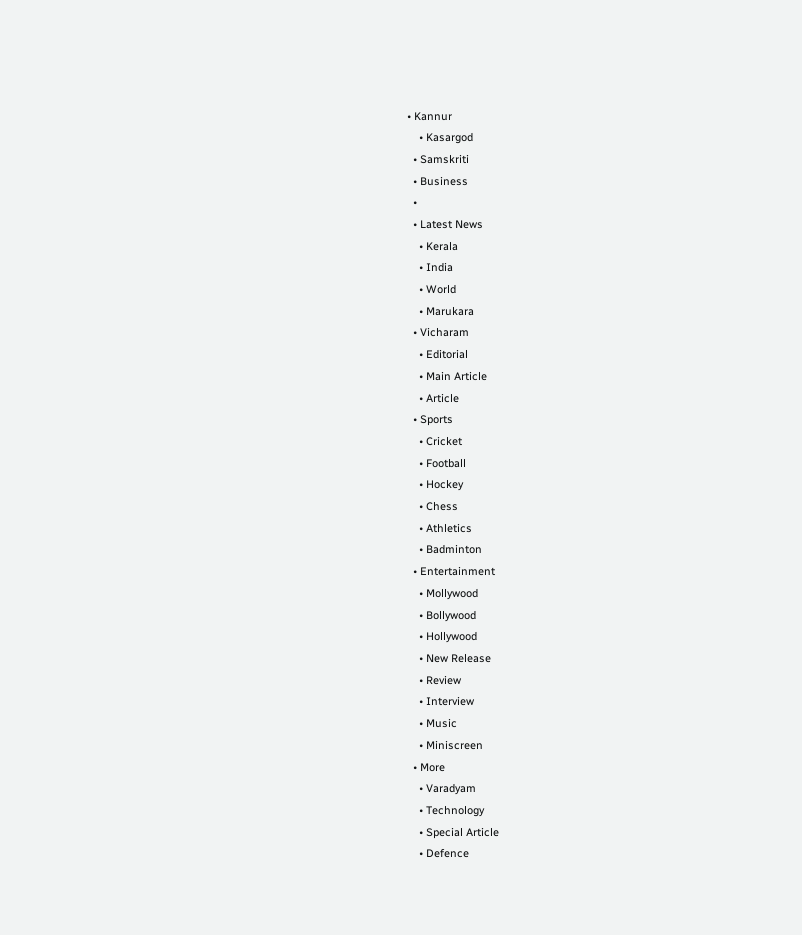• Kannur
    • Kasargod
  • Samskriti
  • Business
  •
  • Latest News
    • Kerala
    • India
    • World
    • Marukara
  • Vicharam
    • Editorial
    • Main Article
    • Article
  • Sports
    • Cricket
    • Football
    • Hockey
    • Chess
    • Athletics
    • Badminton
  • Entertainment
    • Mollywood
    • Bollywood
    • Hollywood
    • New Release
    • Review
    • Interview
    • Music
    • Miniscreen
  • More
    • Varadyam
    • Technology
    • Special Article
    • Defence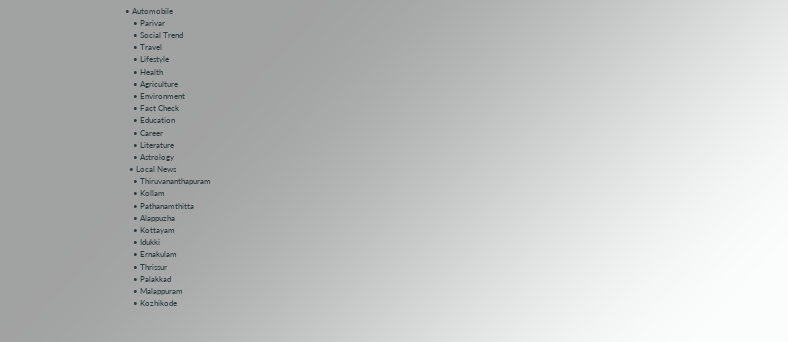• Automobile
    • Parivar
    • Social Trend
    • Travel
    • Lifestyle
    • Health
    • Agriculture
    • Environment
    • Fact Check
    • Education
    • Career
    • Literature
    • Astrology
  • Local News
    • Thiruvananthapuram
    • Kollam
    • Pathanamthitta
    • Alappuzha
    • Kottayam
    • Idukki
    • Ernakulam
    • Thrissur
    • Palakkad
    • Malappuram
    • Kozhikode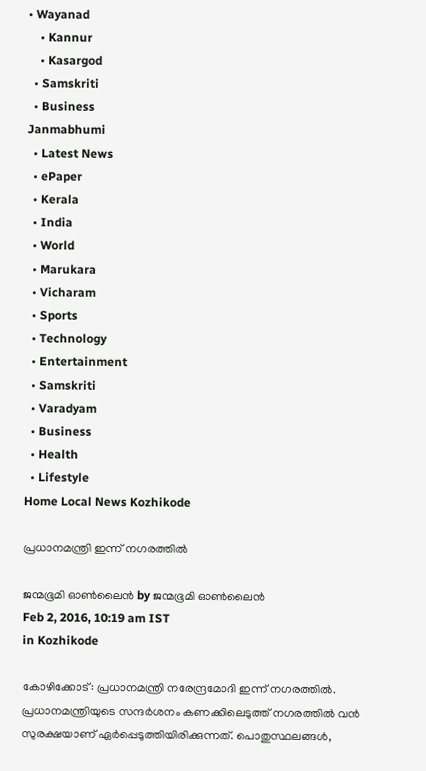• Wayanad
    • Kannur
    • Kasargod
  • Samskriti
  • Business
Janmabhumi
  • Latest News
  • ePaper
  • Kerala
  • India
  • World
  • Marukara
  • Vicharam
  • Sports
  • Technology
  • Entertainment
  • Samskriti
  • Varadyam
  • Business
  • Health
  • Lifestyle
Home Local News Kozhikode

പ്രധാനമന്ത്രി ഇന്ന് നഗരത്തില്‍

ജന്മഭൂമി ഓണ്‍ലൈന്‍ by ജന്മഭൂമി ഓണ്‍ലൈന്‍
Feb 2, 2016, 10:19 am IST
in Kozhikode

കോഴിക്കോട്: പ്രധാനമന്ത്രി നരേന്ദ്രമോദി ഇന്ന് നഗരത്തില്‍. പ്രധാനമന്ത്രിയുടെ സന്ദര്‍ശനം കണക്കിലെടുത്ത് നഗരത്തില്‍ വന്‍ സുരക്ഷയാണ് ഏര്‍പ്പെടുത്തിയിരിക്കുന്നത്. പൊതുസ്ഥലങ്ങള്‍,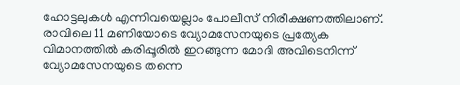ഹോട്ടലുകള്‍ എന്നിവയെല്ലാം പോലീസ് നിരീക്ഷണത്തിലാണ്. രാവിലെ 11 മണിയോടെ വ്യോമസേനയുടെ പ്രത്യേക വിമാനത്തില്‍ കരിപ്പൂരില്‍ ഇറങ്ങുന്ന മോദി അവിടെനിന്ന് വ്യോമസേനയുടെ തന്നെ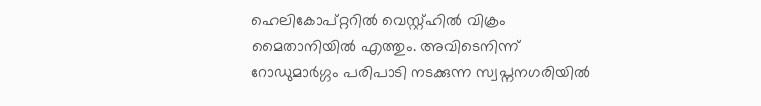ഹെലികോപ്റ്ററില്‍ വെസ്റ്റ്ഹില്‍ വിക്രം മൈതാനിയില്‍ എത്തും. അവിടെനിന്ന് റോഡുമാര്‍ഗ്ഗം പരിപാടി നടക്കുന്ന സ്വപ്നനഗരിയില്‍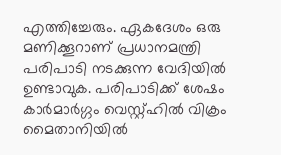എത്തിച്ചേരും. ഏകദേശം ഒരു മണിക്കൂറാണ് പ്രധാനമന്ത്രി പരിപാടി നടക്കുന്ന വേദിയില്‍ ഉണ്ടാവുക. പരിപാടിക്ക് ശേഷം കാര്‍മാര്‍ഗ്ഗം വെസ്റ്റ്ഹില്‍ വിക്രം മൈതാനിയില്‍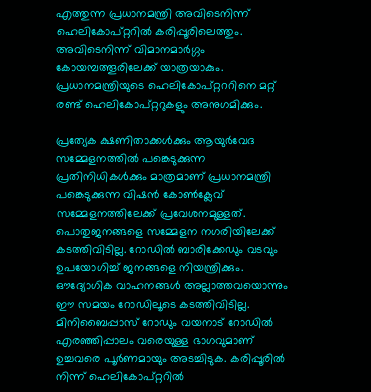എത്തുന്ന പ്രധാനമന്ത്രി അവിടെനിന്ന് ഹെലികോപ്റ്ററില്‍ കരിപ്പൂരിലെത്തും. അവിടെനിന്ന് വിമാനമാര്‍ഗ്ഗം കോയമ്പത്തൂരിലേക്ക് യാത്രയാകും. പ്രധാനമന്ത്രിയുടെ ഹെലികോപ്റ്റററിനെ മറ്റ് രണ്ട് ഹെലികോപ്റ്ററുകളും അനുഗമിക്കും.

പ്രത്യേക ക്ഷണിതാക്കള്‍ക്കും ആയുര്‍വേദ സമ്മേളനത്തില്‍ പങ്കെടുക്കുന്ന പ്രതിനിധികള്‍ക്കും മാത്രമാണ് പ്രധാനമന്ത്രി പങ്കെടുക്കുന്ന വിഷന്‍ കോണ്‍ക്ലേവ് സമ്മേളനത്തിലേക്ക് പ്രവേശനമുള്ളത്. പൊതുജനങ്ങളെ സമ്മേളന നഗരിയിലേക്ക് കടത്തിവിടില്ല. റോഡില്‍ ബാരിക്കേഡും വടവും ഉപയോഗിച്ച് ജനങ്ങളെ നിയന്ത്രിക്കും. ഔദ്യോഗിക വാഹനങ്ങള്‍ അല്ലാത്തവയൊന്നും ഈ സമയം റോഡിലൂടെ കടത്തിവിടില്ല. മിനിബൈപ്പാസ് റോഡും വയനാട് റോഡില്‍ എരഞ്ഞിപ്പാലം വരെയുള്ള ഭാഗവുമാണ് ഉച്ചവരെ പൂര്‍ണമായും അടച്ചിടുക. കരിപ്പൂരില്‍ നിന്ന് ഹെലികോപ്റ്ററില്‍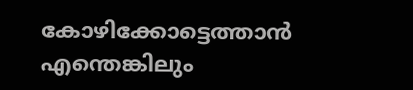കോഴിക്കോട്ടെത്താന്‍ എന്തെങ്കിലും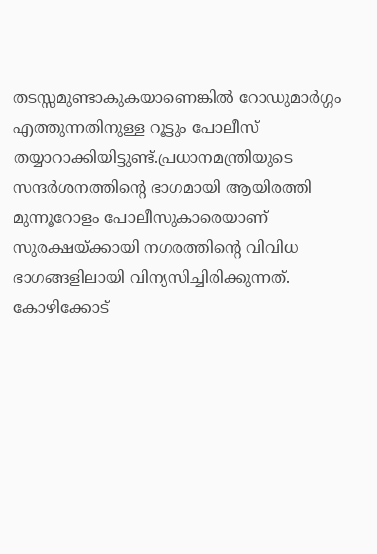തടസ്സമുണ്ടാകുകയാണെങ്കില്‍ റോഡുമാര്‍ഗ്ഗം എത്തുന്നതിനുള്ള റൂട്ടും പോലീസ് തയ്യാറാക്കിയിട്ടുണ്ട്.പ്രധാനമന്ത്രിയുടെ സന്ദര്‍ശനത്തിന്റെ ഭാഗമായി ആയിരത്തി മുന്നൂറോളം പോലീസുകാരെയാണ് സുരക്ഷയ്‌ക്കായി നഗരത്തിന്റെ വിവിധ ഭാഗങ്ങളിലായി വിന്യസിച്ചിരിക്കുന്നത്. കോഴിക്കോട്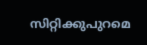സിറ്റിക്കുപുറമെ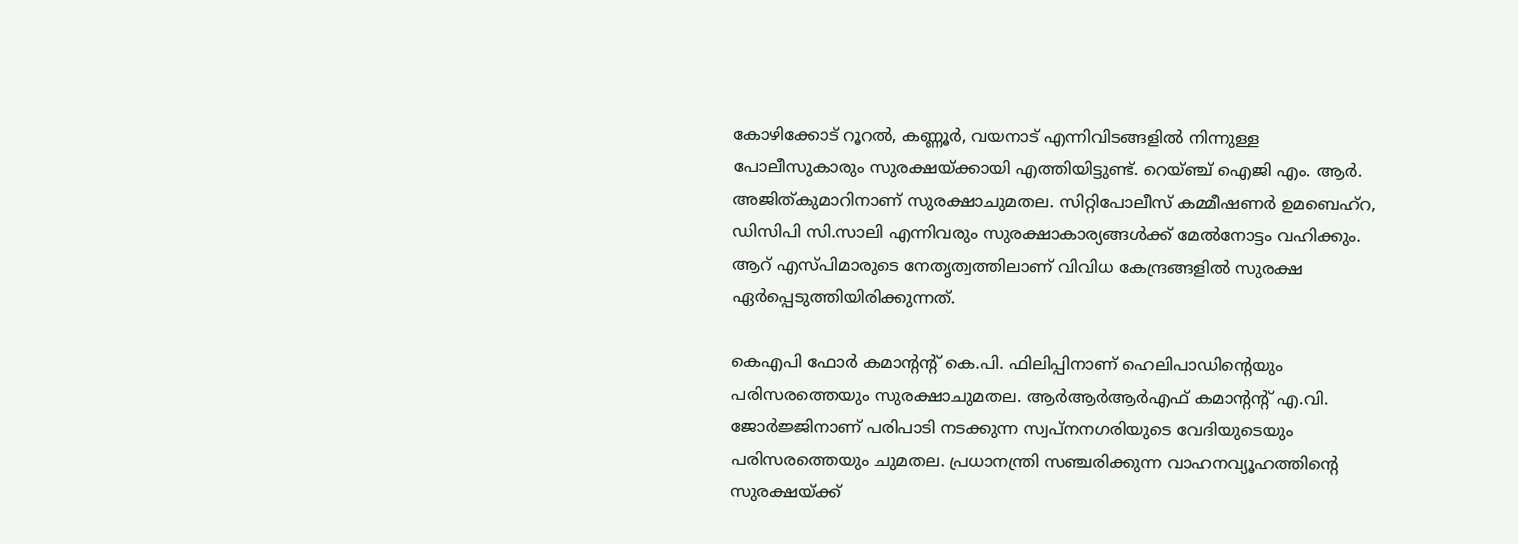കോഴിക്കോട് റൂറല്‍, കണ്ണൂര്‍, വയനാട് എന്നിവിടങ്ങളില്‍ നിന്നുള്ള പോലീസുകാരും സുരക്ഷയ്‌ക്കായി എത്തിയിട്ടുണ്ട്. റെയ്ഞ്ച് ഐജി എം. ആര്‍. അജിത്കുമാറിനാണ് സുരക്ഷാചുമതല. സിറ്റിപോലീസ് കമ്മീഷണര്‍ ഉമബെഹ്‌റ, ഡിസിപി സി.സാലി എന്നിവരും സുരക്ഷാകാര്യങ്ങള്‍ക്ക് മേല്‍നോട്ടം വഹിക്കും. ആറ് എസ്പിമാരുടെ നേതൃത്വത്തിലാണ് വിവിധ കേന്ദ്രങ്ങളില്‍ സുരക്ഷ ഏര്‍പ്പെടുത്തിയിരിക്കുന്നത്.

കെഎപി ഫോര്‍ കമാന്റന്റ് കെ.പി. ഫിലിപ്പിനാണ് ഹെലിപാഡിന്റെയും പരിസരത്തെയും സുരക്ഷാചുമതല. ആര്‍ആര്‍ആര്‍എഫ് കമാന്റന്റ് എ.വി. ജോര്‍ജ്ജിനാണ് പരിപാടി നടക്കുന്ന സ്വപ്നനഗരിയുടെ വേദിയുടെയും പരിസരത്തെയും ചുമതല. പ്രധാനന്ത്രി സഞ്ചരിക്കുന്ന വാഹനവ്യൂഹത്തിന്റെ സുരക്ഷയ്‌ക്ക്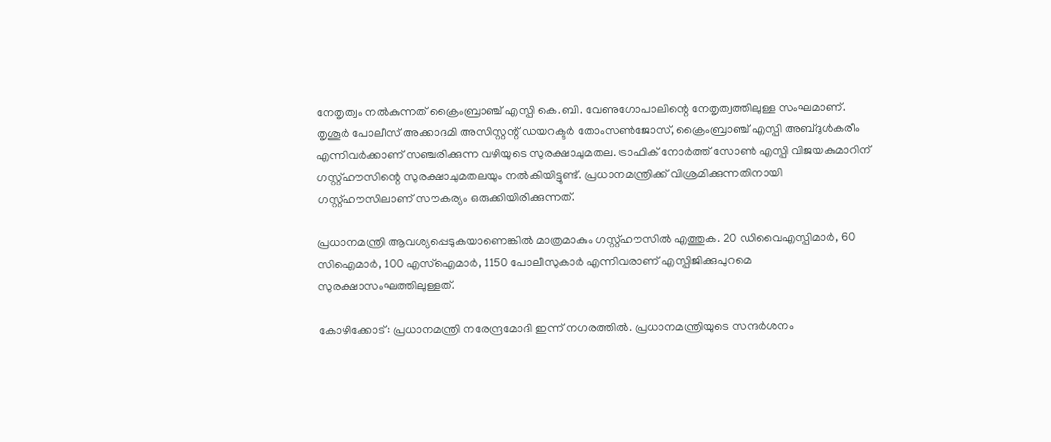നേതൃത്വം നല്‍കുന്നത് ക്രൈംബ്രാഞ്ച് എസ്പി കെ.ബി. വേണുഗോപാലിന്റെ നേതൃത്വത്തിലുള്ള സംഘമാണ്. തൃശൂര്‍ പോലീസ് അക്കാദമി അസിസ്റ്റന്റ് ഡയറക്ടര്‍ തോംസണ്‍ജോസ്, ക്രൈംബ്രാഞ്ച് എസ്പി അബ്ദുള്‍കരീം എന്നിവര്‍ക്കാണ് സഞ്ചരിക്കുന്ന വഴിയുടെ സുരക്ഷാചുമതല. ട്രാഫിക് നോര്‍ത്ത് സോണ്‍ എസ്പി വിജയകുമാറിന് ഗസ്റ്റ്ഹൗസിന്റെ സുരക്ഷാചുമതലയും നല്‍കിയിട്ടുണ്ട്. പ്രധാനമന്ത്രിക്ക് വിശ്രമിക്കുന്നതിനായി ഗസ്റ്റ്ഹൗസിലാണ് സൗകര്യം ഒരുക്കിയിരിക്കുന്നത്.

പ്രധാനമന്ത്രി ആവശ്യപ്പെടുകയാണെങ്കില്‍ മാത്രമാകും ഗസ്റ്റ്ഹൗസില്‍ എത്തുക. 20 ഡിവൈഎസ്പിമാര്‍, 60 സിഐമാര്‍, 100 എസ്‌ഐമാര്‍, 1150 പോലീസുകാര്‍ എന്നിവരാണ് എസ്പിജിക്കുപുറമെ സുരക്ഷാസംഘത്തിലുള്ളത്.

കോഴിക്കോട്: പ്രധാനമന്ത്രി നരേന്ദ്രമോദി ഇന്ന് നഗരത്തില്‍. പ്രധാനമന്ത്രിയുടെ സന്ദര്‍ശനം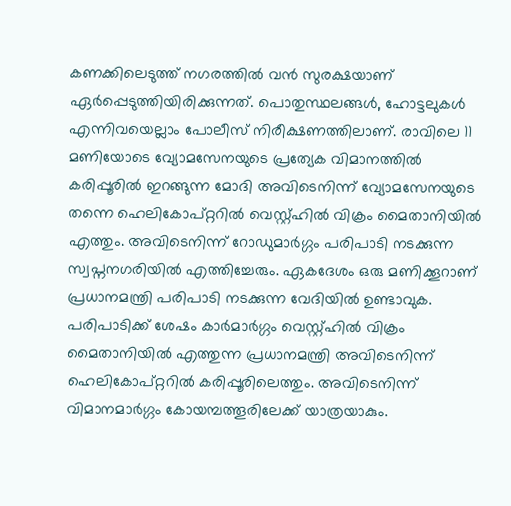കണക്കിലെടുത്ത് നഗരത്തില്‍ വന്‍ സുരക്ഷയാണ് ഏര്‍പ്പെടുത്തിയിരിക്കുന്നത്. പൊതുസ്ഥലങ്ങള്‍, ഹോട്ടലുകള്‍ എന്നിവയെല്ലാം പോലീസ് നിരീക്ഷണത്തിലാണ്. രാവിലെ 11 മണിയോടെ വ്യോമസേനയുടെ പ്രത്യേക വിമാനത്തില്‍ കരിപ്പൂരില്‍ ഇറങ്ങുന്ന മോദി അവിടെനിന്ന് വ്യോമസേനയുടെ തന്നെ ഹെലികോപ്റ്ററില്‍ വെസ്റ്റ്ഹില്‍ വിക്രം മൈതാനിയില്‍ എത്തും. അവിടെനിന്ന് റോഡുമാര്‍ഗ്ഗം പരിപാടി നടക്കുന്ന സ്വപ്നനഗരിയില്‍ എത്തിച്ചേരും. ഏകദേശം ഒരു മണിക്കൂറാണ് പ്രധാനമന്ത്രി പരിപാടി നടക്കുന്ന വേദിയില്‍ ഉണ്ടാവുക. പരിപാടിക്ക് ശേഷം കാര്‍മാര്‍ഗ്ഗം വെസ്റ്റ്ഹില്‍ വിക്രം മൈതാനിയില്‍ എത്തുന്ന പ്രധാനമന്ത്രി അവിടെനിന്ന് ഹെലികോപ്റ്ററില്‍ കരിപ്പൂരിലെത്തും. അവിടെനിന്ന് വിമാനമാര്‍ഗ്ഗം കോയമ്പത്തൂരിലേക്ക് യാത്രയാകും.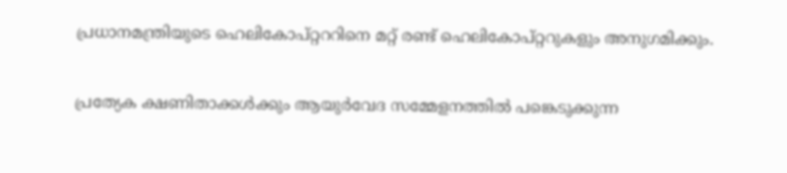പ്രധാനമന്ത്രിയുടെ ഹെലികോപ്റ്റററിനെ മറ്റ് രണ്ട് ഹെലികോപ്റ്ററുകളും അനുഗമിക്കും.

പ്രത്യേക ക്ഷണിതാക്കള്‍ക്കും ആയുര്‍വേദ സമ്മേളനത്തില്‍ പങ്കെടുക്കുന്ന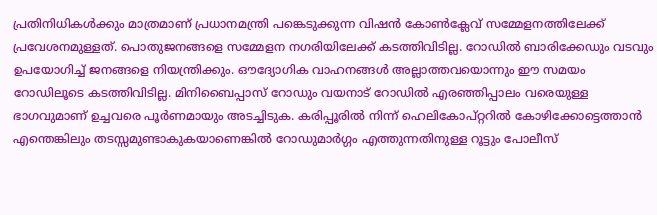പ്രതിനിധികള്‍ക്കും മാത്രമാണ് പ്രധാനമന്ത്രി പങ്കെടുക്കുന്ന വിഷന്‍ കോണ്‍ക്ലേവ് സമ്മേളനത്തിലേക്ക് പ്രവേശനമുള്ളത്. പൊതുജനങ്ങളെ സമ്മേളന നഗരിയിലേക്ക് കടത്തിവിടില്ല. റോഡില്‍ ബാരിക്കേഡും വടവും ഉപയോഗിച്ച് ജനങ്ങളെ നിയന്ത്രിക്കും. ഔദ്യോഗിക വാഹനങ്ങള്‍ അല്ലാത്തവയൊന്നും ഈ സമയം റോഡിലൂടെ കടത്തിവിടില്ല. മിനിബൈപ്പാസ് റോഡും വയനാട് റോഡില്‍ എരഞ്ഞിപ്പാലം വരെയുള്ള ഭാഗവുമാണ് ഉച്ചവരെ പൂര്‍ണമായും അടച്ചിടുക. കരിപ്പൂരില്‍ നിന്ന് ഹെലികോപ്റ്ററില്‍ കോഴിക്കോട്ടെത്താന്‍ എന്തെങ്കിലും തടസ്സമുണ്ടാകുകയാണെങ്കില്‍ റോഡുമാര്‍ഗ്ഗം എത്തുന്നതിനുള്ള റൂട്ടും പോലീസ്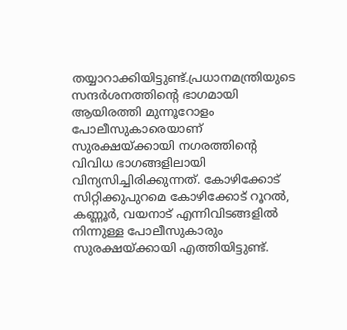തയ്യാറാക്കിയിട്ടുണ്ട്.പ്രധാനമന്ത്രിയുടെ സന്ദര്‍ശനത്തിന്റെ ഭാഗമായി ആയിരത്തി മുന്നൂറോളം പോലീസുകാരെയാണ് സുരക്ഷയ്‌ക്കായി നഗരത്തിന്റെ വിവിധ ഭാഗങ്ങളിലായി വിന്യസിച്ചിരിക്കുന്നത്. കോഴിക്കോട് സിറ്റിക്കുപുറമെ കോഴിക്കോട് റൂറല്‍, കണ്ണൂര്‍, വയനാട് എന്നിവിടങ്ങളില്‍ നിന്നുള്ള പോലീസുകാരും സുരക്ഷയ്‌ക്കായി എത്തിയിട്ടുണ്ട്.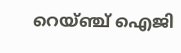റെയ്ഞ്ച് ഐജി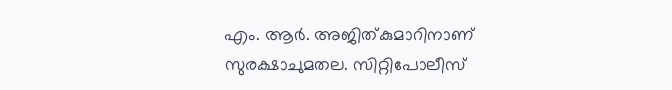എം. ആര്‍. അജിത്കുമാറിനാണ് സുരക്ഷാചുമതല. സിറ്റിപോലീസ്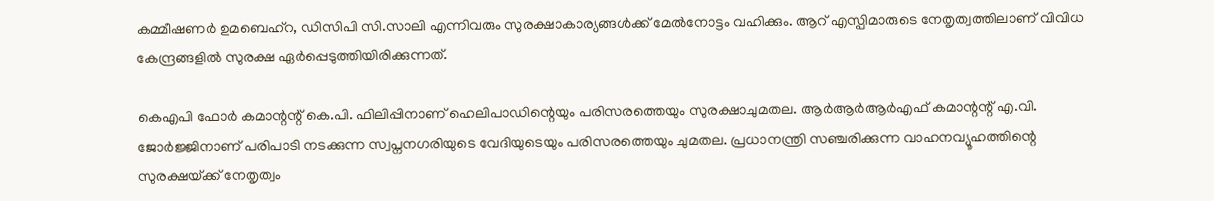കമ്മീഷണര്‍ ഉമബെഹ്‌റ, ഡിസിപി സി.സാലി എന്നിവരും സുരക്ഷാകാര്യങ്ങള്‍ക്ക് മേല്‍നോട്ടം വഹിക്കും. ആറ് എസ്പിമാരുടെ നേതൃത്വത്തിലാണ് വിവിധ കേന്ദ്രങ്ങളില്‍ സുരക്ഷ ഏര്‍പ്പെടുത്തിയിരിക്കുന്നത്.

കെഎപി ഫോര്‍ കമാന്റന്റ് കെ.പി. ഫിലിപ്പിനാണ് ഹെലിപാഡിന്റെയും പരിസരത്തെയും സുരക്ഷാചുമതല. ആര്‍ആര്‍ആര്‍എഫ് കമാന്റന്റ് എ.വി. ജോര്‍ജ്ജിനാണ് പരിപാടി നടക്കുന്ന സ്വപ്നനഗരിയുടെ വേദിയുടെയും പരിസരത്തെയും ചുമതല. പ്രധാനന്ത്രി സഞ്ചരിക്കുന്ന വാഹനവ്യൂഹത്തിന്റെ സുരക്ഷയ്‌ക്ക് നേതൃത്വം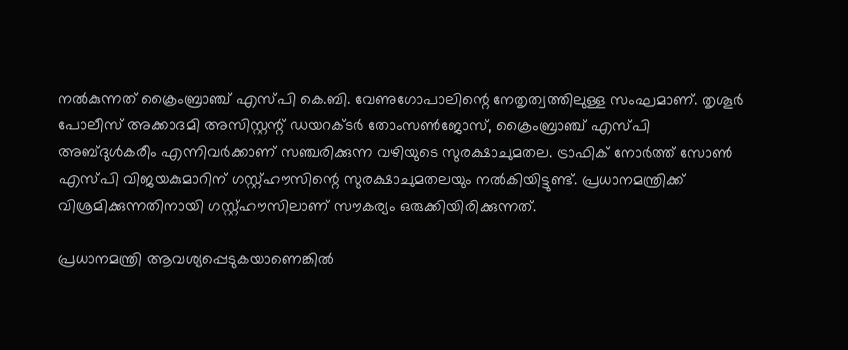നല്‍കുന്നത് ക്രൈംബ്രാഞ്ച് എസ്പി കെ.ബി. വേണുഗോപാലിന്റെ നേതൃത്വത്തിലുള്ള സംഘമാണ്. തൃശൂര്‍ പോലീസ് അക്കാദമി അസിസ്റ്റന്റ് ഡയറക്ടര്‍ തോംസണ്‍ജോസ്, ക്രൈംബ്രാഞ്ച് എസ്പി അബ്ദുള്‍കരീം എന്നിവര്‍ക്കാണ് സഞ്ചരിക്കുന്ന വഴിയുടെ സുരക്ഷാചുമതല. ട്രാഫിക് നോര്‍ത്ത് സോണ്‍ എസ്പി വിജയകുമാറിന് ഗസ്റ്റ്ഹൗസിന്റെ സുരക്ഷാചുമതലയും നല്‍കിയിട്ടുണ്ട്. പ്രധാനമന്ത്രിക്ക് വിശ്രമിക്കുന്നതിനായി ഗസ്റ്റ്ഹൗസിലാണ് സൗകര്യം ഒരുക്കിയിരിക്കുന്നത്.

പ്രധാനമന്ത്രി ആവശ്യപ്പെടുകയാണെങ്കില്‍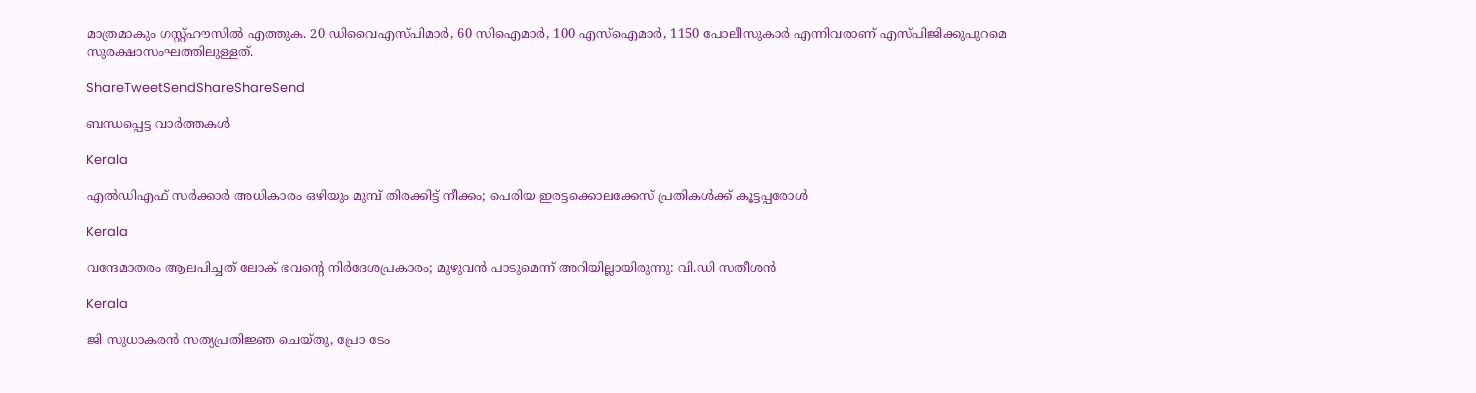മാത്രമാകും ഗസ്റ്റ്ഹൗസില്‍ എത്തുക. 20 ഡിവൈഎസ്പിമാര്‍, 60 സിഐമാര്‍, 100 എസ്‌ഐമാര്‍, 1150 പോലീസുകാര്‍ എന്നിവരാണ് എസ്പിജിക്കുപുറമെ സുരക്ഷാസംഘത്തിലുള്ളത്.

ShareTweetSendShareShareSend

ബന്ധപ്പെട്ട വാര്‍ത്തകള്‍

Kerala

എൽഡിഎഫ് സർക്കാർ അധികാരം ഒഴിയും മുമ്പ് തിരക്കിട്ട് നീക്കം; പെരിയ ഇരട്ടക്കൊലക്കേസ് പ്രതികൾക്ക് കൂട്ടപ്പരോൾ

Kerala

വന്ദേമാതരം ആലപിച്ചത് ലോക് ഭവന്റെ നിർദേശപ്രകാരം; മുഴുവൻ പാടുമെന്ന് അറിയില്ലായിരുന്നു: വി.ഡി സതീശൻ

Kerala

ജി സുധാകരൻ സത്യപ്രതിജ്ഞ ചെയ്തു, പ്രോ ടേം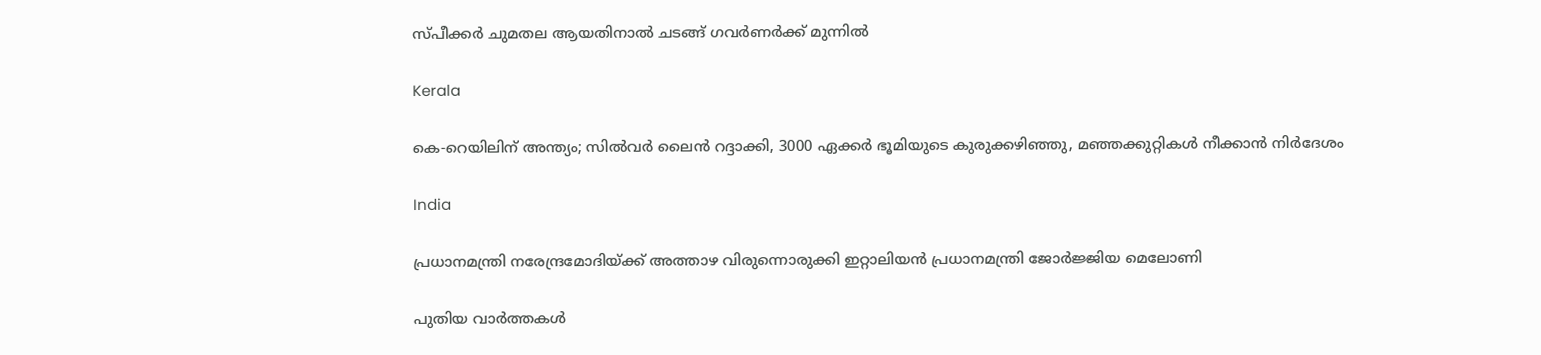സ്പീക്കർ ചുമതല ആയതിനാൽ ചടങ്ങ് ഗവർണർക്ക് മുന്നിൽ

Kerala

കെ-റെയിലിന് അന്ത്യം; സിൽവർ ലൈൻ റദ്ദാക്കി, 3000 ഏക്കർ ഭൂമിയുടെ കുരുക്കഴിഞ്ഞു, മഞ്ഞക്കുറ്റികൾ നീക്കാൻ നിർദേശം

India

പ്രധാനമന്ത്രി നരേന്ദ്രമോദിയ്‌ക്ക് അത്താഴ വിരുന്നൊരുക്കി ഇറ്റാലിയൻ പ്രധാനമന്ത്രി ജോർജ്ജിയ മെലോണി

പുതിയ വാര്‍ത്തകള്‍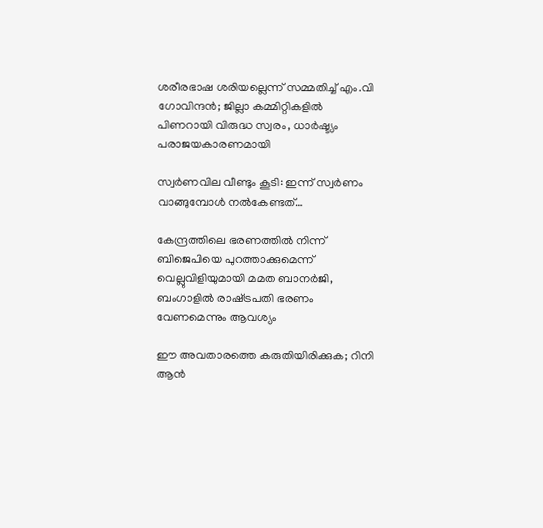ശരീരഭാഷ ശരിയല്ലെന്ന് സമ്മതിച്ച് എം.വി ഗോവിന്ദൻ; ജില്ലാ കമ്മിറ്റികളിൽ പിണറായി വിരുദ്ധ സ്വരം, ധാർഷ്ട്യം പരാജയകാരണമായി

സ്വർണവില വീണ്ടും കൂടി: ഇന്ന് സ്വർണം വാങ്ങുമ്പോൾ നൽകേണ്ടത്…

കേന്ദ്രത്തിലെ ഭരണത്തിൽ നിന്ന് ബിജെപിയെ പുറത്താക്കുമെന്ന് വെല്ലുവിളിയുമായി മമത ബാനർജി, ബംഗാളിൽ രാഷ്‌ട്രപതി ഭരണം വേണമെന്നും ആവശ്യം

ഈ അവതാരത്തെ കരുതിയിരിക്കുക; റിനി ആൻ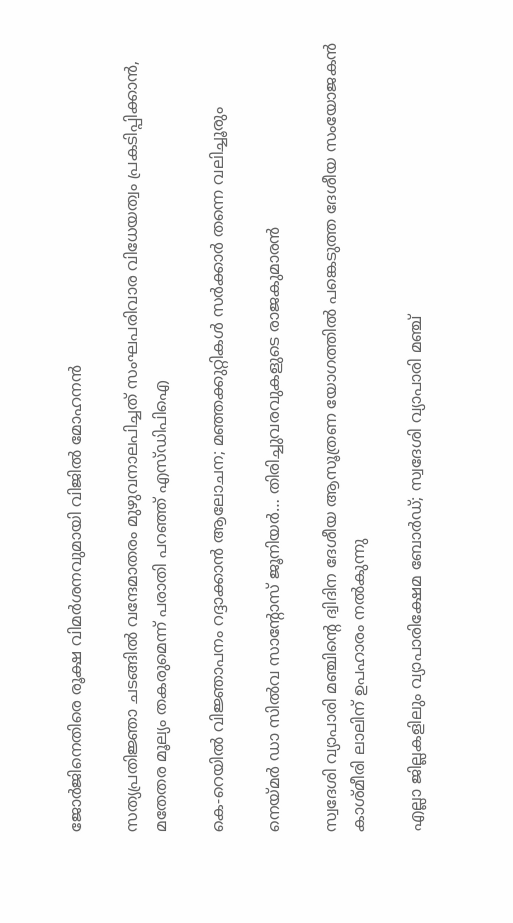ജോർജിനെതിരെ രൂക്ഷ വിമർശനവുമായി വിജിൽ മോഹനൻ

സത്യപ്രതിജ്ഞാ ചടങ്ങില്‍ വന്ദേമാതരം മുഴുവനാലപിച്ചത് സംഘപരിവാര വിധേയത്വം പ്രകടിപ്പിക്കാൻ, മതേതര മൂല്യം തകരുമെന്ന് പരാതി പറഞ്ഞ് എസ്ഡിപിഐ

കെ-റെയിൽ വിജ്ഞാപനം റദ്ദാക്കാൻ ആലോചന; മഞ്ഞക്കുറ്റികൾ സർക്കാർ തന്നെ വലിച്ചൂരും

നെയ്‌മര്‍ ഡാ സില്‍വ സാന്റോസ് ജൂനിയര്‍… തിരിച്ചുവരവുകളുടെ രാജകുമാരന്‍

സ്വദേശി വ്യാപാരി മഞ്ചിന്റെ ദ്വിദിന ദേശീയ ആസൂത്രണ യോഗത്തില്‍ പങ്കെടുത്ത ദേശീയ സംയോജകന്‍ കാശ്മീരി ലാലിന് ഉപഹാരം നല്‍കുന്നു

എല്ലാ ജില്ലകളിലും വ്യാപാരിക്ഷേമ ബോര്‍ഡ്; സ്വദേശി വ്യാപാരി മഞ്ച്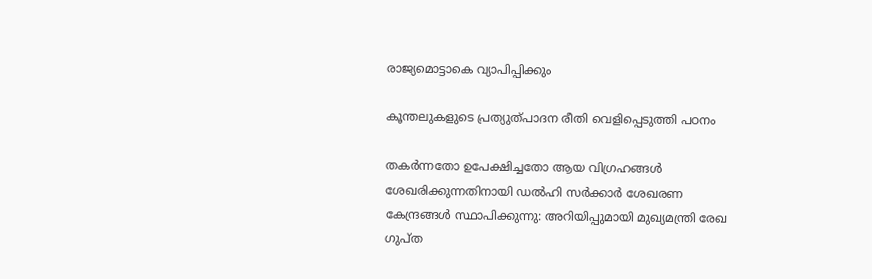രാജ്യമൊട്ടാകെ വ്യാപിപ്പിക്കും

കൂന്തലുകളുടെ പ്രത്യുത്പാദന രീതി വെളിപ്പെടുത്തി പഠനം

തകർന്നതോ ഉപേക്ഷിച്ചതോ ആയ വിഗ്രഹങ്ങൾ ശേഖരിക്കുന്നതിനായി ഡൽഹി സർക്കാർ ശേഖരണ കേന്ദ്രങ്ങൾ സ്ഥാപിക്കുന്നു: അറിയിപ്പുമായി മുഖ്യമന്ത്രി രേഖ ഗുപ്ത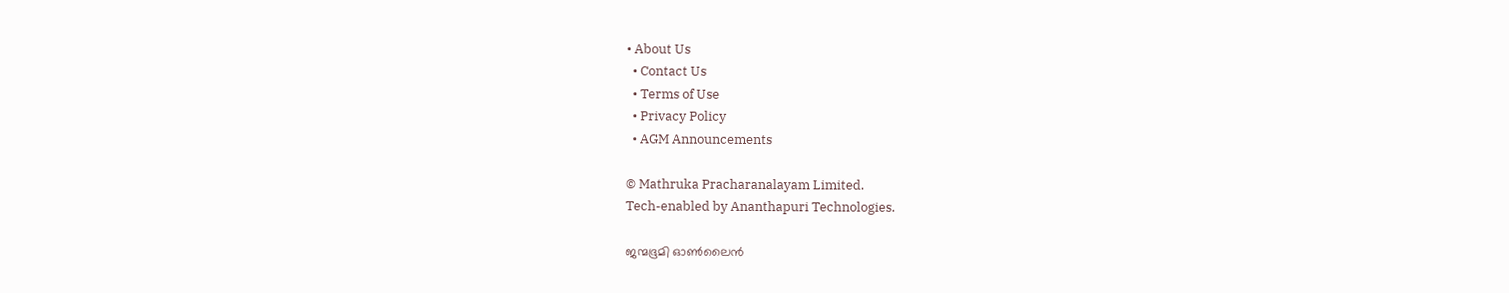• About Us
  • Contact Us
  • Terms of Use
  • Privacy Policy
  • AGM Announcements

© Mathruka Pracharanalayam Limited.
Tech-enabled by Ananthapuri Technologies.

ജന്മഭൂമി ഓണ്‍ലൈന്‍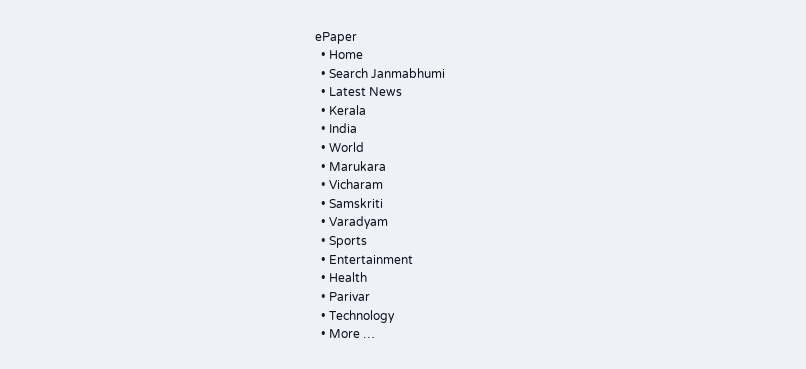ePaper
  • Home
  • Search Janmabhumi
  • Latest News
  • Kerala
  • India
  • World
  • Marukara
  • Vicharam
  • Samskriti
  • Varadyam
  • Sports
  • Entertainment
  • Health
  • Parivar
  • Technology
  • More …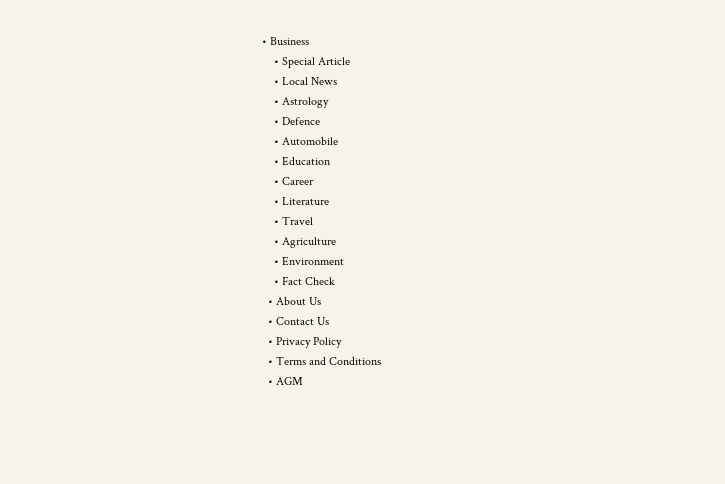• Business
    • Special Article
    • Local News
    • Astrology
    • Defence
    • Automobile
    • Education
    • Career
    • Literature
    • Travel
    • Agriculture
    • Environment
    • Fact Check
  • About Us
  • Contact Us
  • Privacy Policy
  • Terms and Conditions
  • AGM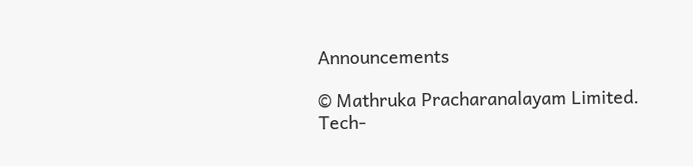Announcements

© Mathruka Pracharanalayam Limited.
Tech-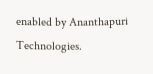enabled by Ananthapuri Technologies.